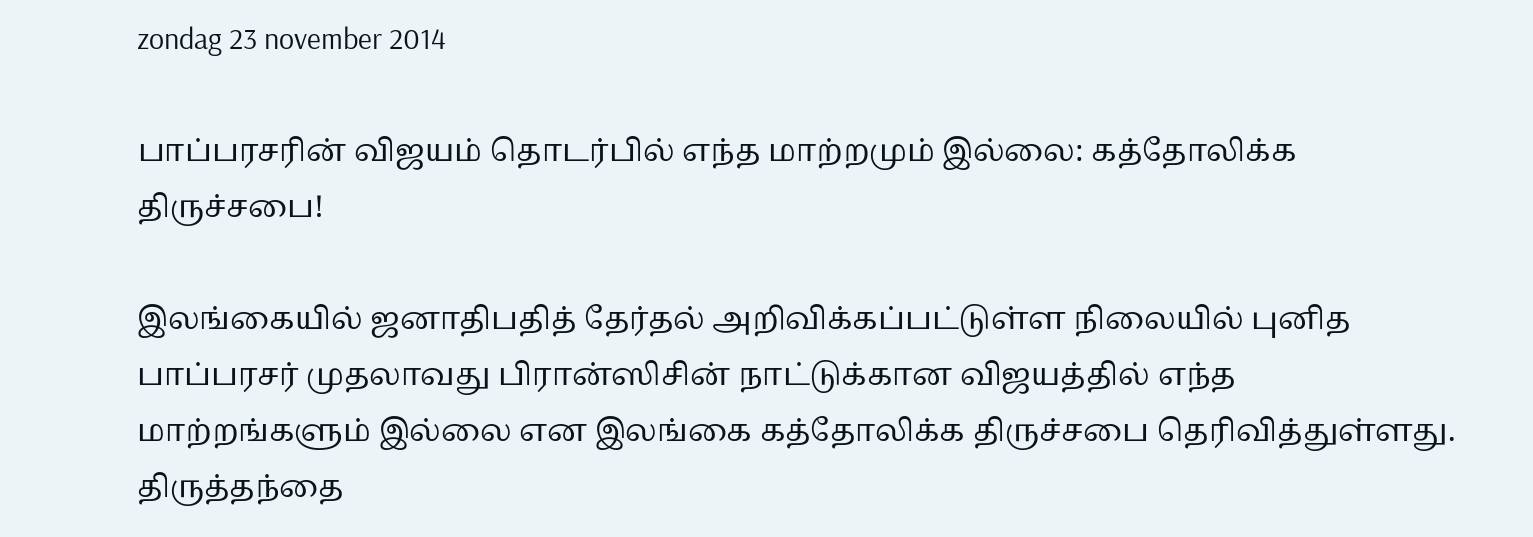zondag 23 november 2014

பாப்பரசரின் விஜயம் தொடர்பில் எந்த மாற்றமும் இல்லை: கத்தோலிக்க திருச்சபை!

இலங்கையில் ஜனாதிபதித் தேர்தல் அறிவிக்கப்பட்டுள்ள நிலையில் புனித பாப்பரசர் முதலாவது பிரான்ஸிசின் நாட்டுக்கான விஜயத்தில் எந்த மாற்றங்களும் இல்லை என இலங்கை கத்தோலிக்க திருச்சபை தெரிவித்துள்ளது.
திருத்தந்தை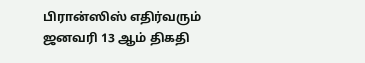பிரான்ஸிஸ் எதிர்வரும் ஜனவரி 13 ஆம் திகதி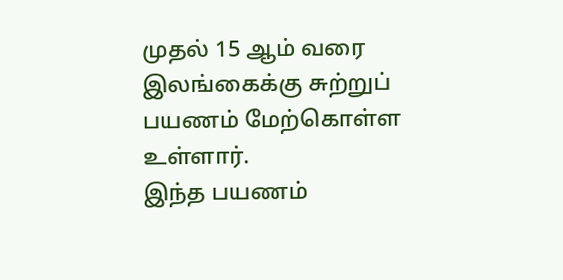முதல் 15 ஆம் வரை இலங்கைக்கு சுற்றுப் பயணம் மேற்கொள்ள உள்ளார்.
இந்த பயணம்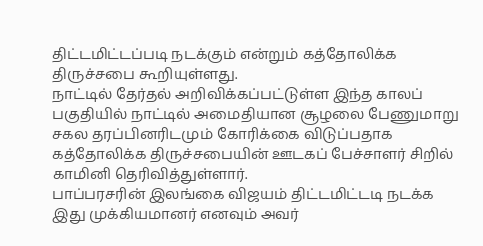திட்டமிட்டப்படி நடக்கும் என்றும் கத்தோலிக்க திருச்சபை கூறியுள்ளது.
நாட்டில் தேர்தல் அறிவிக்கப்பட்டுள்ள இந்த காலப் பகுதியில் நாட்டில் அமைதியான சூழலை பேணுமாறு சகல தரப்பினரிடமும் கோரிக்கை விடுப்பதாக கத்தோலிக்க திருச்சபையின் ஊடகப் பேச்சாளர் சிறில் காமினி தெரிவித்துள்ளார்.
பாப்பரசரின் இலங்கை விஜயம் திட்டமிட்டடி நடக்க இது முக்கியமானர் எனவும் அவர்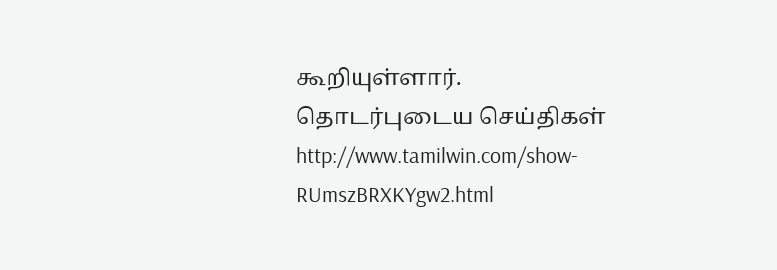கூறியுள்ளார்.
தொடர்புடைய செய்திகள்
http://www.tamilwin.com/show-RUmszBRXKYgw2.html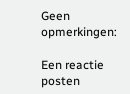Geen opmerkingen:

Een reactie posten